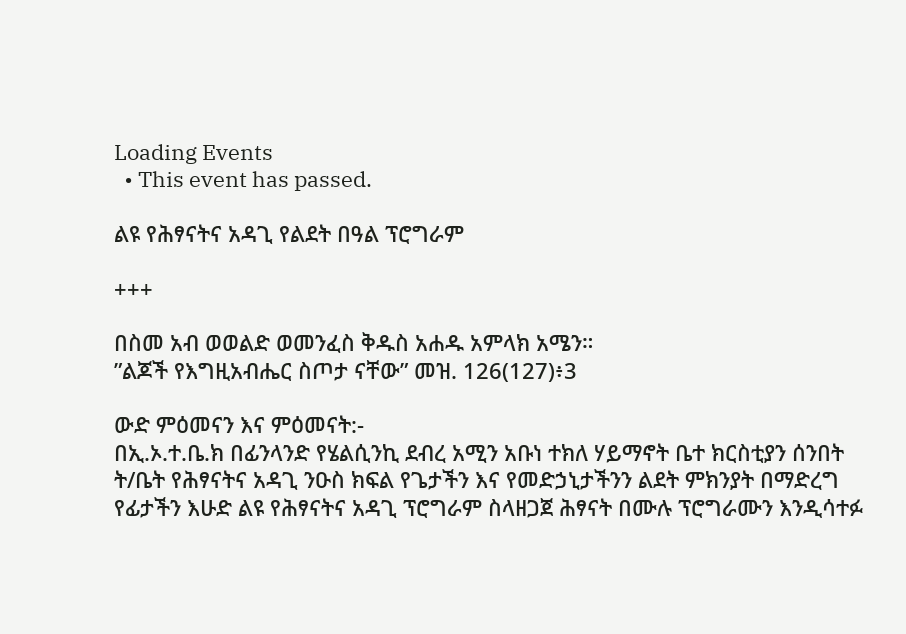Loading Events
  • This event has passed.

ልዩ የሕፃናትና አዳጊ የልደት በዓል ፕሮግራም

+++

በስመ አብ ወወልድ ወመንፈስ ቅዱስ አሐዱ አምላክ አሜን።
”ልጆች የእግዚአብሔር ስጦታ ናቸው” መዝ. 126(127)፥3

ውድ ምዕመናን እና ምዕመናት:-
በኢ.ኦ.ተ.ቤ.ክ በፊንላንድ የሄልሲንኪ ደብረ አሚን አቡነ ተክለ ሃይማኖት ቤተ ክርስቲያን ሰንበት ት/ቤት የሕፃናትና አዳጊ ንዑስ ክፍል የጌታችን እና የመድኃኒታችንን ልደት ምክንያት በማድረግ የፊታችን እሁድ ልዩ የሕፃናትና አዳጊ ፕሮግራም ስላዘጋጀ ሕፃናት በሙሉ ፕሮግራሙን እንዲሳተፉ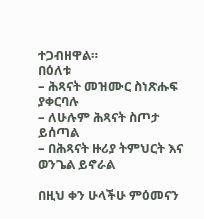ተጋብዘዋል።
በዕለቱ
– ሕጻናት መዝሙር ስነጽሑፍ ያቀርባሉ
– ለሁሉም ሕጻናት ስጦታ ይሰጣል
– በሕጻናት ዙሪያ ትምህርት እና ወንጌል ይኖራል

በዚህ ቀን ሁላችሁ ምዕመናን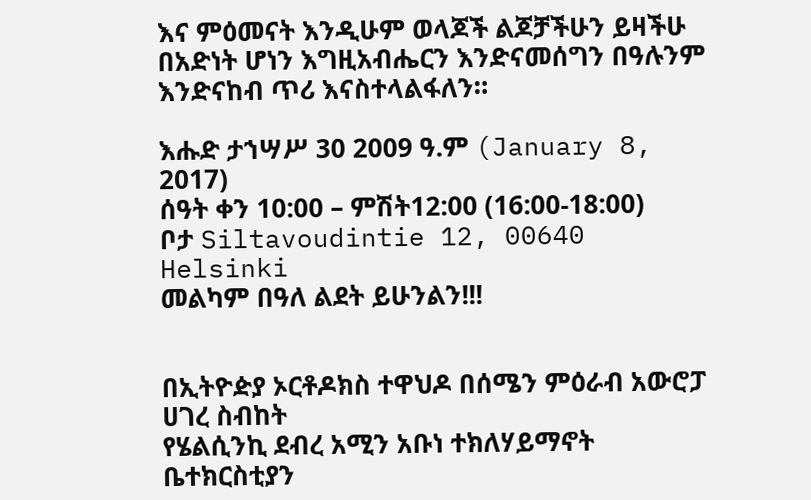እና ምዕመናት እንዲሁም ወላጆች ልጆቻችሁን ይዛችሁ በአድነት ሆነን እግዚአብሔርን እንድናመሰግን በዓሉንም እንድናከብ ጥሪ እናስተላልፋለን።

እሑድ ታኀሣሥ 30 2009 ዓ.ም (January 8, 2017)
ሰዓት ቀን 10:00 – ምሽት12:00 (16:00-18:00)
ቦታ Siltavoudintie 12, 00640 Helsinki
መልካም በዓለ ልደት ይሁንልን!!!


በኢትዮዽያ ኦርቶዶክስ ተዋህዶ በሰሜን ምዕራብ አውሮፓ ሀገረ ስብከት
የሄልሲንኪ ደብረ አሚን አቡነ ተክለሃይማኖት ቤተክርስቲያን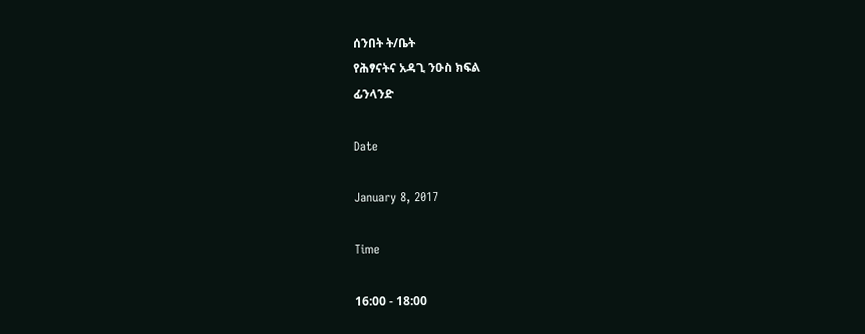ሰንበት ት/ቤት
የሕፃናትና አዳጊ ንዑስ ክፍል
ፊንላንድ

Date

January 8, 2017

Time

16:00 - 18:00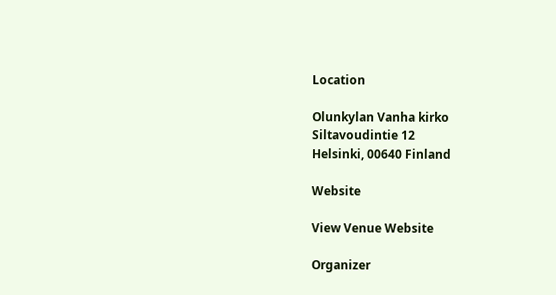Location

Olunkylan Vanha kirko
Siltavoudintie 12
Helsinki, 00640 Finland

Website

View Venue Website

Organizer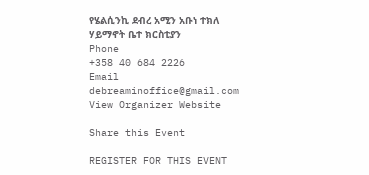የሄልሲንኪ ደብረ አሚን አቡነ ተክለ ሃይማኖት ቤተ ክርስቲያን
Phone
+358 40 684 2226
Email
debreaminoffice@gmail.com
View Organizer Website

Share this Event

REGISTER FOR THIS EVENT